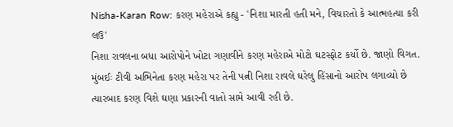Nisha-Karan Row: કરણ મહેરાએ કહ્યુ - 'નિશા મારતી હતી મને, વિચારતો કે આત્મહત્યા કરી લઉ'
નિશા રાવલના બધા આરોપોને ખોટા ગણાવીને કરણ મહેરાએ મોટો ઘટસ્ફોટ કર્યો છે. જાણો વિગત.
મુંબઈઃ ટીવી અભિનેતા કરણ મહેરા પર તેની પત્ની નિશા રાવલે ઘરેલુ હિંસાનો આરોપ લગાવ્યો છે ત્યારબાદ કરણ વિશે ઘણા પ્રકારની વાતો સામે આવી રહી છે.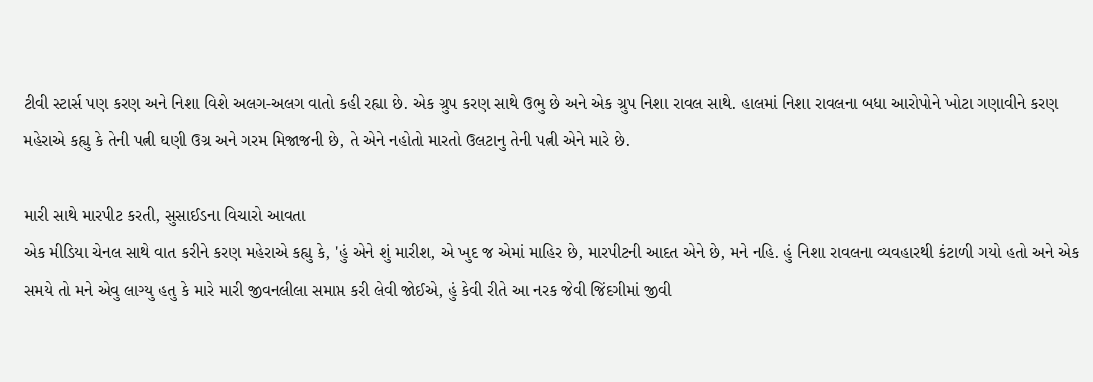ટીવી સ્ટાર્સ પણ કરણ અને નિશા વિશે અલગ-અલગ વાતો કહી રહ્યા છે. એક ગ્રુપ કરણ સાથે ઉભુ છે અને એક ગ્રુપ નિશા રાવલ સાથે. હાલમાં નિશા રાવલના બધા આરોપોને ખોટા ગણાવીને કરણ મહેરાએ કહ્યુ કે તેની પત્ની ઘણી ઉગ્ર અને ગરમ મિજાજની છે, તે એને નહોતો મારતો ઉલટાનુ તેની પત્ની એને મારે છે.

મારી સાથે મારપીટ કરતી, સુસાઈડના વિચારો આવતા
એક મીડિયા ચેનલ સાથે વાત કરીને કરણ મહેરાએ કહ્યુ કે, 'હું એને શું મારીશ, એ ખુદ જ એમાં માહિર છે, મારપીટની આદત એને છે, મને નહિ. હું નિશા રાવલના વ્યવહારથી કંટાળી ગયો હતો અને એક સમયે તો મને એવુ લાગ્યુ હતુ કે મારે મારી જીવનલીલા સમાપ્ત કરી લેવી જોઈએ, હું કેવી રીતે આ નરક જેવી જિંદગીમાં જીવી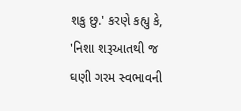શકુ છુ.' કરણે કહ્યુ કે, 'નિશા શરૂઆતથી જ ઘણી ગરમ સ્વભાવની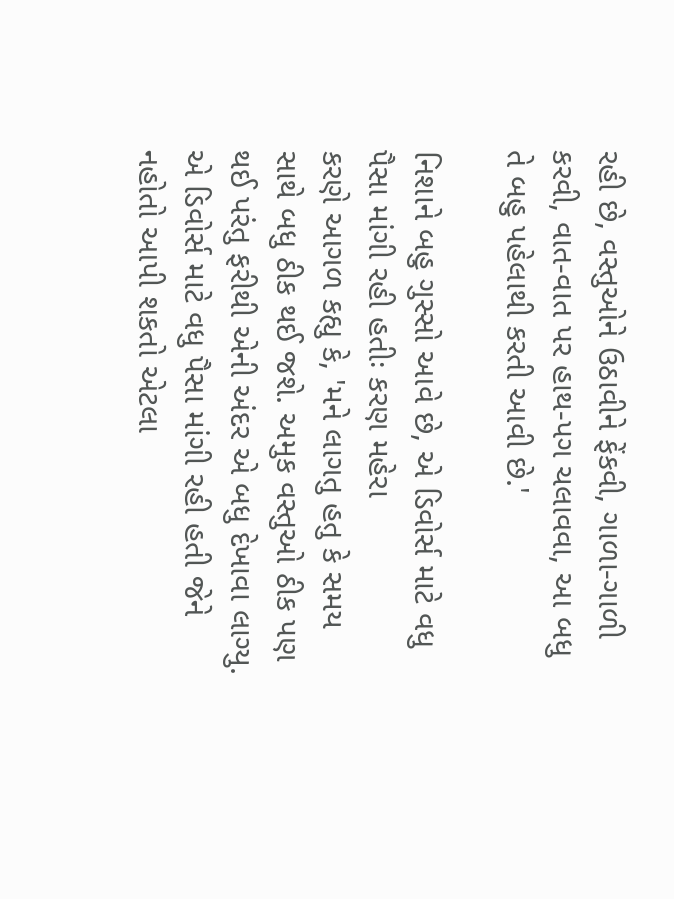રહી છે, વસ્તુઓને ઉઠાવીને ફેંકવી, ગાળા-ગાળી કરવી, વાત-વાત પર હાથ-પગ ચલાવવા, આ બધુ તે બહુ પહેલાથી કરતી આવી છે.'

નિશાને બહુ ગુસ્સો આવે છે, એ ડિવોર્સ માટે વધુ પૈસા માંગી રહી હતીઃ કરણ મહેરા
કરણે આગળ કહ્યુ કે, 'મને લાગતુ હતુ કે સમય સાથે બધુ ઠીક થઈ જશે. અમુક વસ્તુઓ ઠીક પણ થઈ પરંતુ ફરીથી એની અંદર એ બધુ દેખાવા લાગ્યુ. એ ડિવોર્સ માટે વધુ પૈસા માંગી રહી હતી જેને નહોતો આપી શકતો એટલા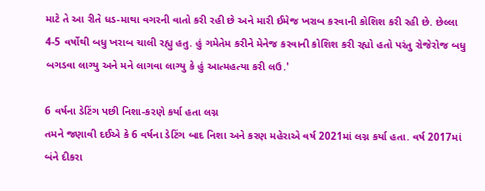માટે તે આ રીતે ધડ-માથા વગરની વાતો કરી રહી છે અને મારી ઈમેજ ખરાબ કરવાની કોશિશ કરી રહી છે. છેલ્લા 4-5 વર્ષોથી બધુ ખરાબ ચાલી રહ્યુ હતુ. હું ગમેતેમ કરીને મેનેજ કરવાની કોશિશ કરી રહ્યો હતો પરંતુ રોજેરોજ બધુ બગડવા લાગ્યુ અને મને લાગવા લાગ્યુ કે હું આત્મહત્યા કરી લઉ.'

6 વર્ષના ડેટિંગ પછી નિશા-કરણે કર્યા હતા લગ્ન
તમને જણાવી દઈએ કે 6 વર્ષના ડેટિંગ બાદ નિશા અને કરણ મહેરાએ વર્ષ 2021માં લગ્ન કર્યા હતા. વર્ષ 2017માં બંને દીકરા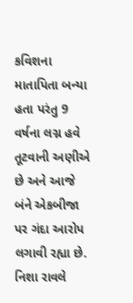કવિશના માતાપિતા બન્યા હતા પરંતુ 9 વર્ષના લગ્ન હવે તૂટવાની અણીએ છે અને આજે બંને એકબીજા પર ગંદા આરોપ લગાવી રહ્યા છે. નિશા રાવલે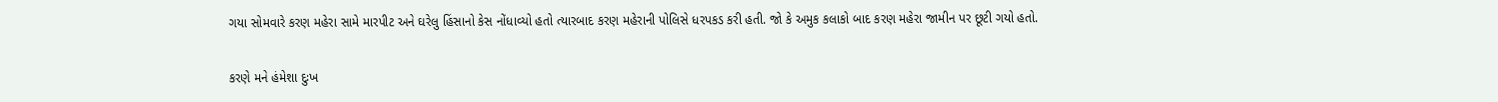ગયા સોમવારે કરણ મહેરા સામે મારપીટ અને ઘરેલુ હિંસાનો કેસ નોંધાવ્યો હતો ત્યારબાદ કરણ મહેરાની પોલિસે ધરપકડ કરી હતી. જો કે અમુક કલાકો બાદ કરણ મહેરા જામીન પર છૂટી ગયો હતો.

કરણે મને હંમેશા દુઃખ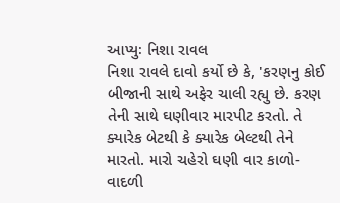આપ્યુઃ નિશા રાવલ
નિશા રાવલે દાવો કર્યો છે કે, 'કરણનુ કોઈ બીજાની સાથે અફેર ચાલી રહ્યુ છે. કરણ તેની સાથે ઘણીવાર મારપીટ કરતો. તે ક્યારેક બેટથી કે ક્યારેક બેલ્ટથી તેને મારતો. મારો ચહેરો ઘણી વાર કાળો-વાદળી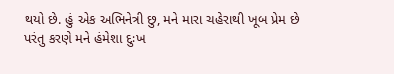થયો છે. હું એક અભિનેત્રી છુ, મને મારા ચહેરાથી ખૂબ પ્રેમ છે પરંતુ કરણે મને હંમેશા દુઃખ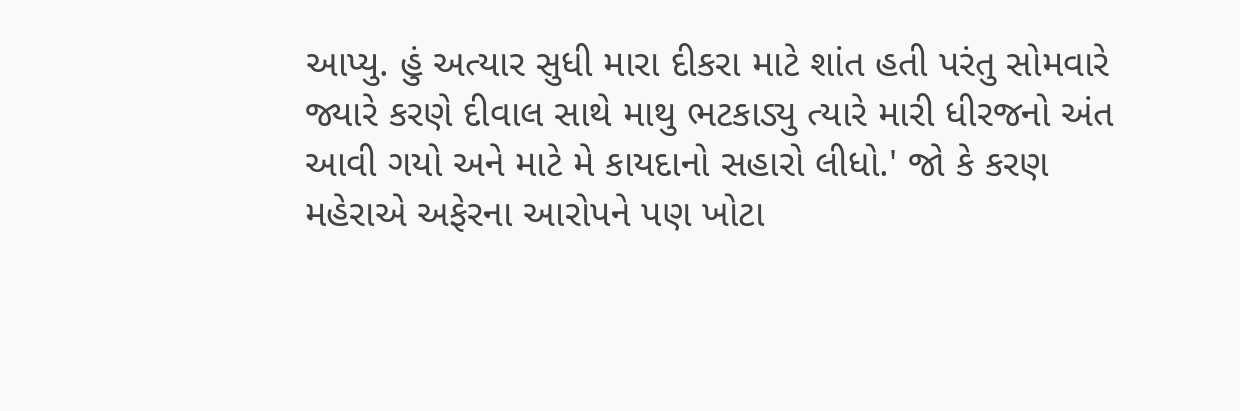આપ્યુ. હું અત્યાર સુધી મારા દીકરા માટે શાંત હતી પરંતુ સોમવારે જ્યારે કરણે દીવાલ સાથે માથુ ભટકાડ્યુ ત્યારે મારી ધીરજનો અંત આવી ગયો અને માટે મે કાયદાનો સહારો લીધો.' જો કે કરણ મહેરાએ અફેરના આરોપને પણ ખોટા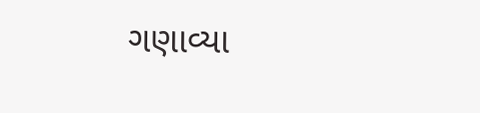ગણાવ્યા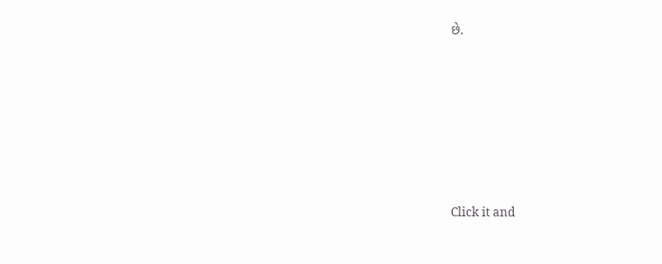છે.












Click it and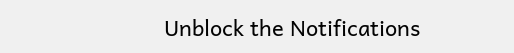Unblock the Notifications